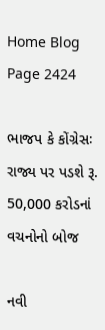Home Blog Page 2424

ભાજપ કે કોંગ્રેસઃ રાજ્ય પર પડશે રૂ. 50,000 કરોડનાં વચનોનો બોજ

નવી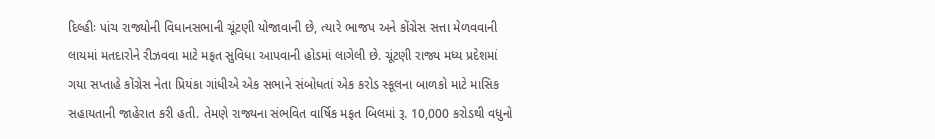દિલ્હીઃ પાંચ રાજ્યોની વિધાનસભાની ચૂંટણી યોજાવાની છે, ત્યારે ભાજપ અને કોંગ્રેસ સત્તા મેળવવાની લાયમાં મતદારોને રીઝવવા માટે મફત સુવિધા આપવાની હોડમાં લાગેલી છે. ચૂંટણી રાજ્ય મધ્ય પ્રદેશમાં ગયા સપ્તાહે કોંગ્રેસ નેતા પ્રિયંકા ગાંધીએ એક સભાને સંબોધતાં એક કરોડ સ્કૂલના બાળકો માટે માસિક સહાયતાની જાહેરાત કરી હતી. તેમણે રાજ્યના સંભવિત વાર્ષિક મફત બિલમાં રૂ. 10,000 કરોડથી વધુનો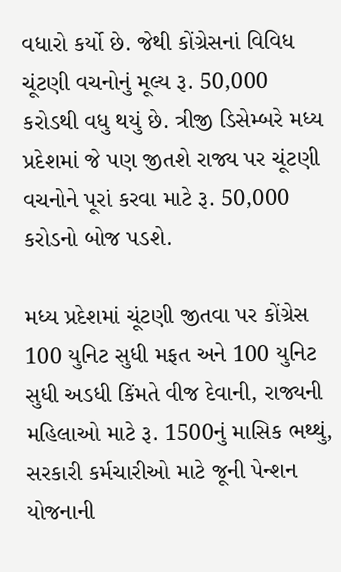વધારો કર્યો છે. જેથી કોંગ્રેસનાં વિવિધ ચૂંટણી વચનોનું મૂલ્ય રૂ. 50,000 કરોડથી વધુ થયું છે. ત્રીજી ડિસેમ્બરે મધ્ય પ્રદેશમાં જે પણ જીતશે રાજ્ય પર ચૂંટણી વચનોને પૂરાં કરવા માટે રૂ. 50,000 કરોડનો બોજ પડશે.

મધ્ય પ્રદેશમાં ચૂંટણી જીતવા પર કોંગ્રેસ 100 યુનિટ સુધી મફત અને 100 યુનિટ સુધી અડધી કિંમતે વીજ દેવાની, રાજ્યની મહિલાઓ માટે રૂ. 1500નું માસિક ભથ્થું, સરકારી કર્મચારીઓ માટે જૂની પેન્શન યોજનાની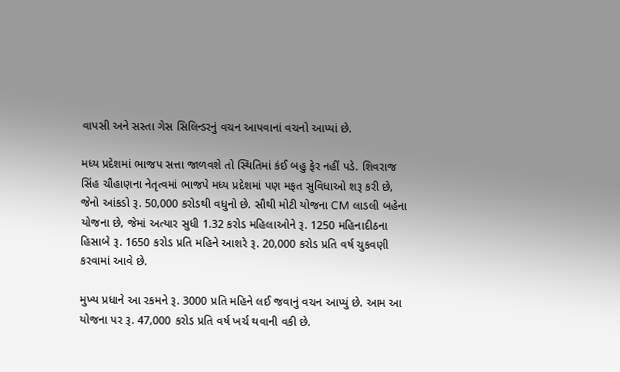વાપસી અને સસ્તા ગેસ સિલિન્ડરનું વચન આપવાનાં વચનો આપ્યાં છે.

મધ્ય પ્રદેશમાં ભાજપ સત્તા જાળવશે તો સ્થિતિમાં કંઈ બહુ ફેર નહીં પડે. શિવરાજ સિંહ ચૌહાણના નેતૃત્વમાં ભાજપે મધ્ય પ્રદેશમાં પણ મફત સુવિધાઓ શરૂ કરી છે, જેનો આંકડો રૂ. 50,000 કરોડથી વધુનો છે. સૌથી મોટી યોજના CM લાડલી બહેના યોજના છે, જેમાં અત્યાર સુધી 1.32 કરોડ મહિલાઓને રૂ. 1250 મહિનાદીઠના હિસાબે રૂ. 1650 કરોડ પ્રતિ મહિને આશરે રૂ. 20,000 કરોડ પ્રતિ વર્ષ ચુકવણી કરવામાં આવે છે.

મુખ્ય પ્રધાને આ રકમને રૂ. 3000 પ્રતિ મહિને લઈ જવાનું વચન આપ્યું છે. આમ આ યોજના પર રૂ. 47,000 કરોડ પ્રતિ વર્ષ ખર્ચ થવાની વકી છે.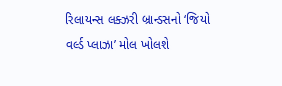રિલાયન્સ લક્ઝરી બ્રાન્ડસનો ‘જિયો વર્લ્ડ પ્લાઝા’ મોલ ખોલશે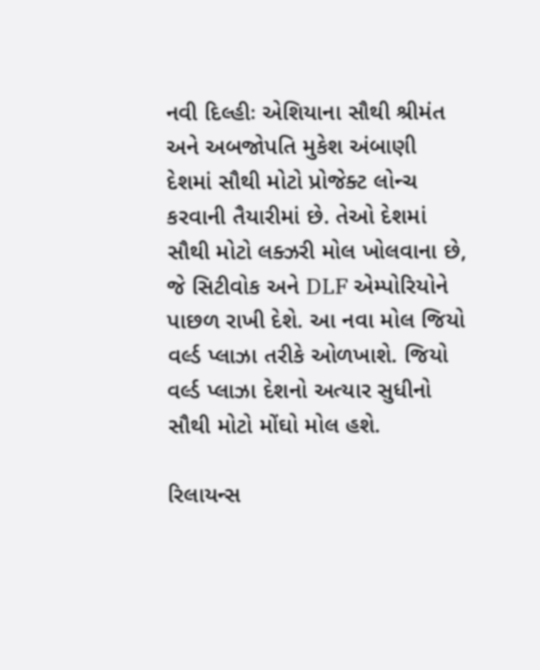નવી દિલ્હીઃ એશિયાના સૌથી શ્રીમંત અને અબજોપતિ મુકેશ અંબાણી દેશમાં સૌથી મોટો પ્રોજેક્ટ લોન્ચ કરવાની તૈયારીમાં છે. તેઓ દેશમાં સૌથી મોટો લક્ઝરી મોલ ખોલવાના છે, જે સિટીવોક અને DLF એમ્પોરિયોને પાછળ રાખી દેશે. આ નવા મોલ જિયો વર્લ્ડ પ્લાઝા તરીકે ઓળખાશે. જિયો વર્લ્ડ પ્લાઝા દેશનો અત્યાર સુધીનો સૌથી મોટો મોંઘો મોલ હશે.

રિલાયન્સ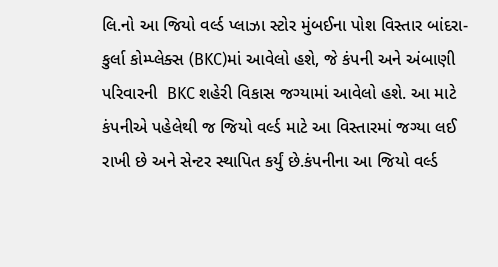લિ.નો આ જિયો વર્લ્ડ પ્લાઝા સ્ટોર મુંબઈના પોશ વિસ્તાર બાંદરા-કુર્લા કોમ્પ્લેક્સ (BKC)માં આવેલો હશે, જે કંપની અને અંબાણી પરિવારની  BKC શહેરી વિકાસ જગ્યામાં આવેલો હશે. આ માટે કંપનીએ પહેલેથી જ જિયો વર્લ્ડ માટે આ વિસ્તારમાં જગ્યા લઈ રાખી છે અને સેન્ટર સ્થાપિત કર્યું છે.કંપનીના આ જિયો વર્લ્ડ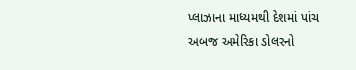પ્લાઝાના માધ્યમથી દેશમાં પાંચ અબજ અમેરિકા ડોલરનો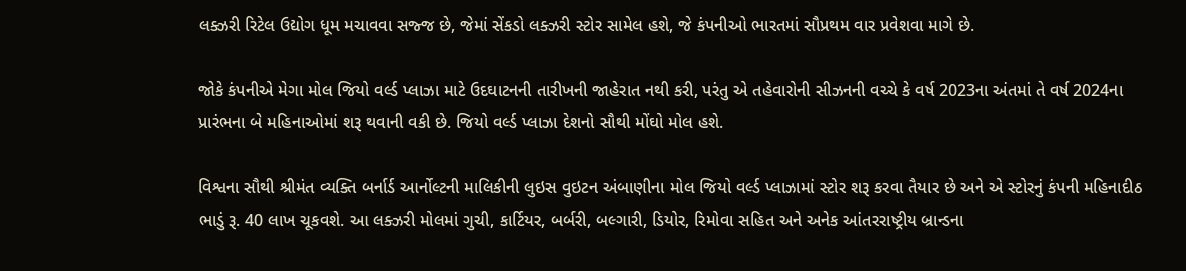લક્ઝરી રિટેલ ઉદ્યોગ ધૂમ મચાવવા સજ્જ છે, જેમાં સેંકડો લક્ઝરી સ્ટોર સામેલ હશે, જે કંપનીઓ ભારતમાં સૌપ્રથમ વાર પ્રવેશવા માગે છે.

જોકે કંપનીએ મેગા મોલ જિયો વર્લ્ડ પ્લાઝા માટે ઉદઘાટનની તારીખની જાહેરાત નથી કરી, પરંતુ એ તહેવારોની સીઝનની વચ્ચે કે વર્ષ 2023ના અંતમાં તે વર્ષ 2024ના પ્રારંભના બે મહિનાઓમાં શરૂ થવાની વકી છે. જિયો વર્લ્ડ પ્લાઝા દેશનો સૌથી મોંઘો મોલ હશે.

વિશ્વના સૌથી શ્રીમંત વ્યક્તિ બર્નાર્ડ આર્નોલ્ટની માલિકીની લુઇસ વુઇટન અંબાણીના મોલ જિયો વર્લ્ડ પ્લાઝામાં સ્ટોર શરૂ કરવા તૈયાર છે અને એ સ્ટોરનું કંપની મહિનાદીઠ ભાડું રૂ. 40 લાખ ચૂકવશે. આ લક્ઝરી મોલમાં ગુચી, કાર્ટિયર, બર્બરી, બલ્ગારી, ડિયોર, રિમોવા સહિત અને અનેક આંતરરાષ્ટ્રીય બ્રાન્ડના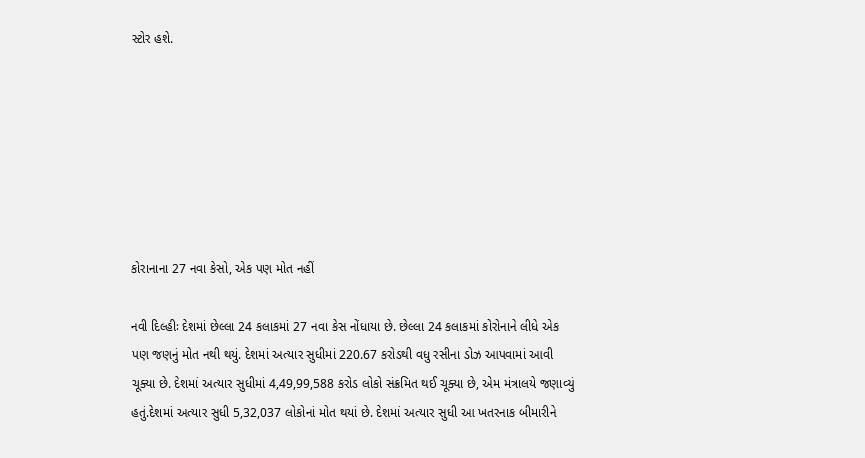સ્ટોર હશે.







કોરાનાના 27 નવા કેસો, એક પણ મોત નહીં

નવી દિલ્હીઃ દેશમાં છેલ્લા 24 કલાકમાં 27 નવા કેસ નોંધાયા છે. છેલ્લા 24 કલાકમાં કોરોનાને લીધે એક પણ જણનું મોત નથી થયું. દેશમાં અત્યાર સુધીમાં 220.67 કરોડથી વધુ રસીના ડોઝ આપવામાં આવી ચૂક્યા છે. દેશમાં અત્યાર સુધીમાં 4,49,99,588 કરોડ લોકો સંક્રમિત થઈ ચૂક્યા છે, એમ મંત્રાલયે જણાવ્યું હતું.દેશમાં અત્યાર સુધી 5,32,037 લોકોનાં મોત થયાં છે. દેશમાં અત્યાર સુધી આ ખતરનાક બીમારીને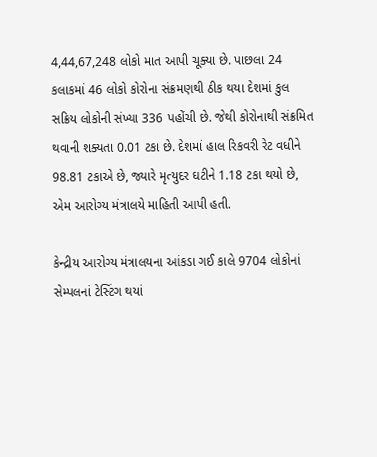4,44,67,248 લોકો માત આપી ચૂક્યા છે. પાછલા 24 કલાકમાં 46 લોકો કોરોના સંક્રમણથી ઠીક થયા દેશમાં કુલ સક્રિય લોકોની સંખ્યા 336 પહોંચી છે. જેથી કોરોનાથી સંક્રમિત થવાની શક્યતા 0.01 ટકા છે. દેશમાં હાલ રિકવરી રેટ વધીને 98.81 ટકાએ છે, જ્યારે મૃત્યુદર ઘટીને 1.18 ટકા થયો છે, એમ આરોગ્ય મંત્રાલયે માહિતી આપી હતી.

કેન્દ્રીય આરોગ્ય મંત્રાલયના આંકડા ગઈ કાલે 9704 લોકોનાં સેમ્પલનાં ટેસ્ટિંગ થયાં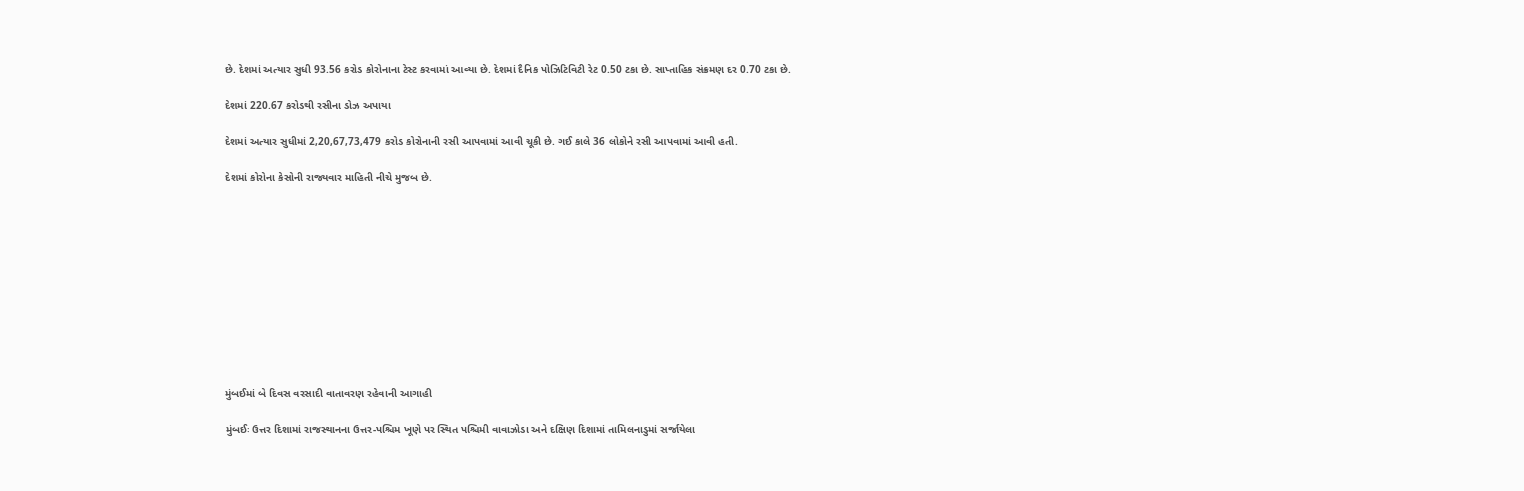છે. દેશમાં અત્યાર સુધી 93.56 કરોડ કોરોનાના ટેસ્ટ કરવામાં આવ્યા છે. દેશમાં દૈનિક પોઝિટિવિટી રેટ 0.50 ટકા છે. સાપ્તાહિક સંક્રમણ દર 0.70 ટકા છે.

દેશમાં 220.67 કરોડથી રસીના ડોઝ અપાયા

દેશમાં અત્યાર સુધીમાં 2,20,67,73,479 કરોડ કોરોનાની રસી આપવામાં આવી ચૂકી છે. ગઈ કાલે 36 લોકોને રસી આપવામાં આવી હતી.

દેશમાં કોરોના કેસોની રાજ્યવાર માહિતી નીચે મુજબ છે.











મુંબઈમાં બે દિવસ વરસાદી વાતાવરણ રહેવાની આગાહી

મુંબઈઃ ઉત્તર દિશામાં રાજસ્થાનના ઉત્તર-પશ્ચિમ ખૂણે પર સ્થિત પશ્ચિમી વાવાઝોડા અને દક્ષિણ દિશામાં તામિલનાડુમાં સર્જાયેલા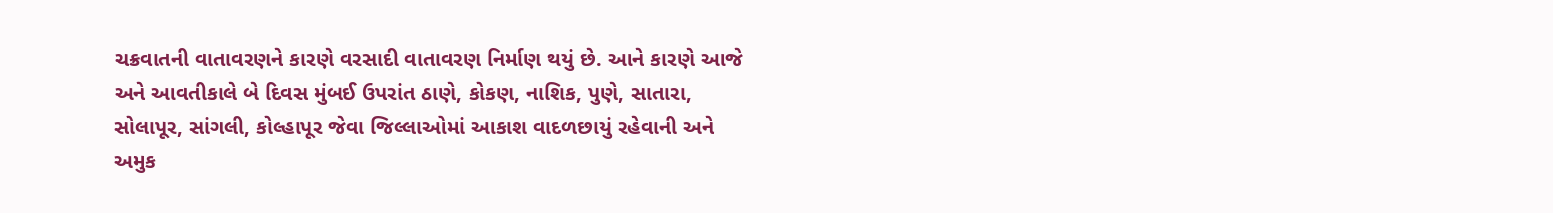ચક્રવાતની વાતાવરણને કારણે વરસાદી વાતાવરણ નિર્માણ થયું છે. આને કારણે આજે અને આવતીકાલે બે દિવસ મુંબઈ ઉપરાંત ઠાણે, કોકણ, નાશિક, પુણે, સાતારા, સોલાપૂર, સાંગલી, કોલ્હાપૂર જેવા જિલ્લાઓમાં આકાશ વાદળછાયું રહેવાની અને અમુક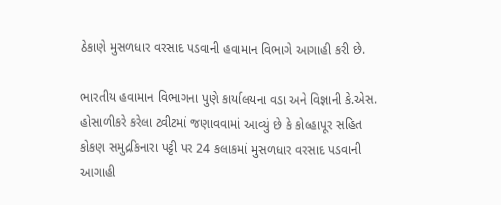ઠેકાણે મુસળધાર વરસાદ પડવાની હવામાન વિભાગે આગાહી કરી છે.

ભારતીય હવામાન વિભાગના પુણે કાર્યાલયના વડા અને વિજ્ઞાની કે.એસ. હોસાળીકરે કરેલા ટ્વીટમાં જણાવવામાં આવ્યું છે કે કોલ્હાપૂર સહિત કોકણ સમુદ્રકિનારા પટ્ટી પર 24 કલાકમાં મુસળધાર વરસાદ પડવાની આગાહી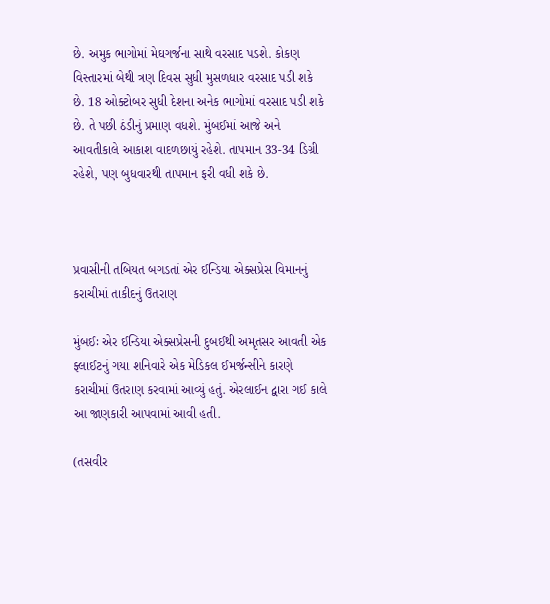છે. અમુક ભાગોમાં મેઘગર્જના સાથે વરસાદ પડશે. કોકણ વિસ્તારમાં બેથી ત્રણ દિવસ સુધી મુસળધાર વરસાદ પડી શકે છે. 18 ઓક્ટોબર સુધી દેશના અનેક ભાગોમાં વરસાદ પડી શકે છે. તે પછી ઠંડીનું પ્રમાણ વધશે. મુંબઈમાં આજે અને આવતીકાલે આકાશ વાદળછાયું રહેશે. તાપમાન 33-34 ડિગ્રી રહેશે, પણ બુધવારથી તાપમાન ફરી વધી શકે છે.



પ્રવાસીની તબિયત બગડતાં એર ઈન્ડિયા એક્સપ્રેસ વિમાનનું કરાચીમાં તાકીદનું ઉતરાણ

મુંબઈઃ એર ઈન્ડિયા એક્સપ્રેસની દુબઈથી અમૃતસર આવતી એક ફ્લાઈટનું ગયા શનિવારે એક મેડિકલ ઈમર્જન્સીને કારણે કરાચીમાં ઉતરાણ કરવામાં આવ્યું હતું. એરલાઈન દ્વારા ગઈ કાલે આ જાણકારી આપવામાં આવી હતી.

(તસવીર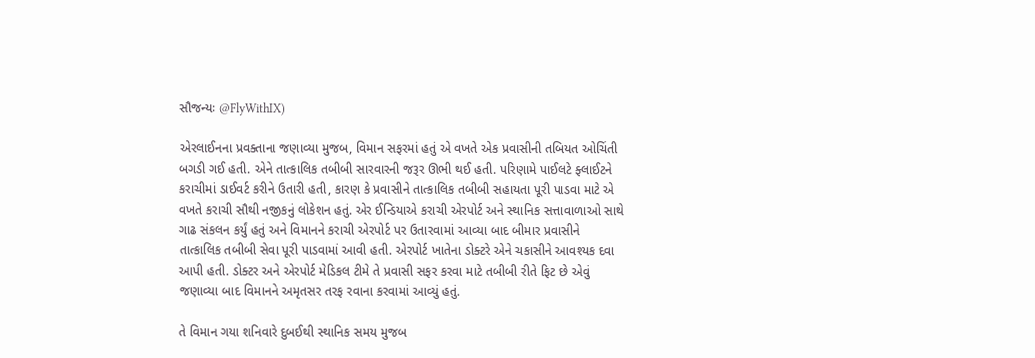સૌજન્યઃ @FlyWithIX)

એરલાઈનના પ્રવક્તાના જણાવ્યા મુજબ, વિમાન સફરમાં હતું એ વખતે એક પ્રવાસીની તબિયત ઓચિંતી બગડી ગઈ હતી. એને તાત્કાલિક તબીબી સારવારની જરૂર ઊભી થઈ હતી. પરિણામે પાઈલટે ફ્લાઈટને કરાચીમાં ડાઈવર્ટ કરીને ઉતારી હતી, કારણ કે પ્રવાસીને તાત્કાલિક તબીબી સહાયતા પૂરી પાડવા માટે એ વખતે કરાચી સૌથી નજીકનું લોકેશન હતું. એર ઈન્ડિયાએ કરાચી એરપોર્ટ અને સ્થાનિક સત્તાવાળાઓ સાથે ગાઢ સંકલન કર્યું હતું અને વિમાનને કરાચી એરપોર્ટ પર ઉતારવામાં આવ્યા બાદ બીમાર પ્રવાસીને તાત્કાલિક તબીબી સેવા પૂરી પાડવામાં આવી હતી. એરપોર્ટ ખાતેના ડોક્ટરે એને ચકાસીને આવશ્યક દવા આપી હતી. ડોક્ટર અને એરપોર્ટ મેડિકલ ટીમે તે પ્રવાસી સફર કરવા માટે તબીબી રીતે ફિટ છે એવું જણાવ્યા બાદ વિમાનને અમૃતસર તરફ રવાના કરવામાં આવ્યું હતું.

તે વિમાન ગયા શનિવારે દુબઈથી સ્થાનિક સમય મુજબ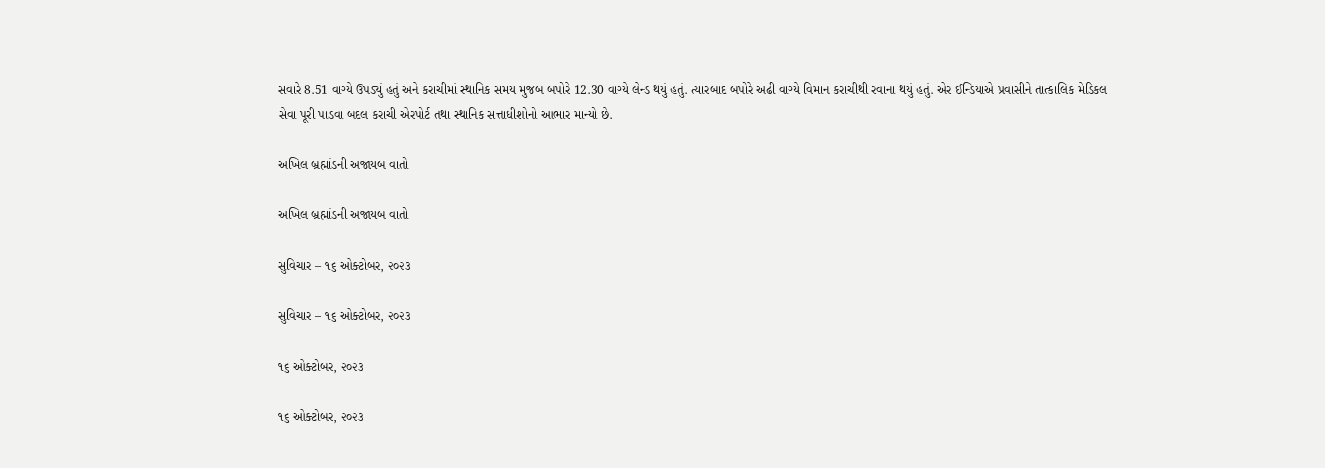સવારે 8.51 વાગ્યે ઉપડ્યું હતું અને કરાચીમાં સ્થાનિક સમય મુજબ બપોરે 12.30 વાગ્યે લેન્ડ થયું હતું. ત્યારબાદ બપોરે અઢી વાગ્યે વિમાન કરાચીથી રવાના થયું હતું. એર ઈન્ડિયાએ પ્રવાસીને તાત્કાલિક મેડિકલ સેવા પૂરી પાડવા બદલ કરાચી એરપોર્ટ તથા સ્થાનિક સત્તાધીશોનો આભાર માન્યો છે.

અખિલ બ્રહ્માંડની અજાયબ વાતો

અખિલ બ્રહ્માંડની અજાયબ વાતો

સુવિચાર – ૧૬ ઓક્ટોબર, ૨૦૨૩

સુવિચાર – ૧૬ ઓક્ટોબર, ૨૦૨૩

૧૬ ઓક્ટોબર, ૨૦૨૩

૧૬ ઓક્ટોબર, ૨૦૨૩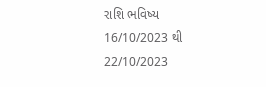રાશિ ભવિષ્ય 16/10/2023 થી 22/10/2023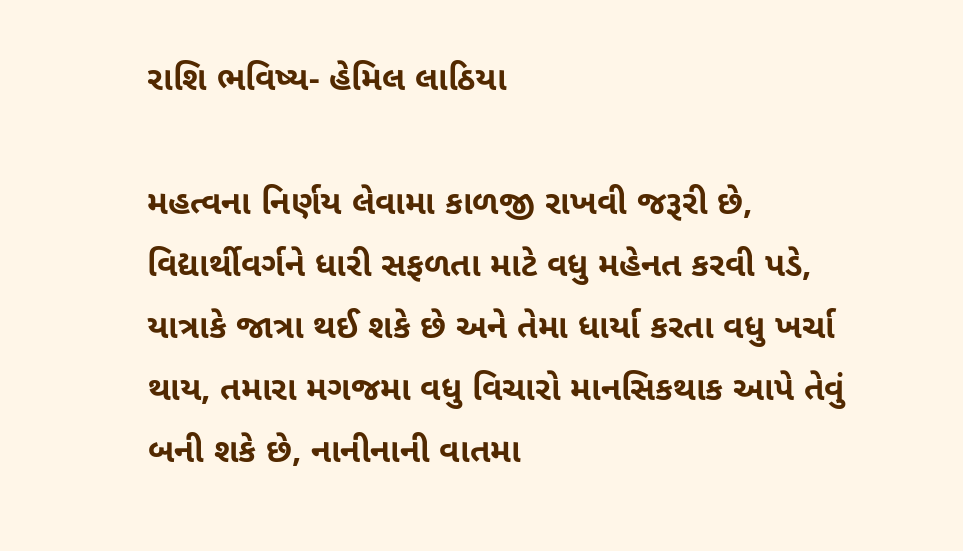રાશિ ભવિષ્ય- હેમિલ લાઠિયા

મહત્વના નિર્ણય લેવામા કાળજી રાખવી જરૂરી છે, વિદ્યાર્થીવર્ગને ધારી સફળતા માટે વધુ મહેનત કરવી પડે, યાત્રાકે જાત્રા થઈ શકે છે અને તેમા ધાર્યા કરતા વધુ ખર્ચા થાય, તમારા મગજમા વધુ વિચારો માનસિકથાક આપે તેવું બની શકે છે, નાનીનાની વાતમા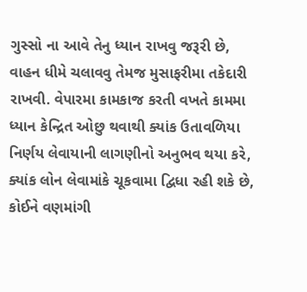ગુસ્સો ના આવે તેનુ ધ્યાન રાખવુ જરૂરી છે, વાહન ધીમે ચલાવવુ તેમજ મુસાફરીમા તકેદારી રાખવી. વેપારમા કામકાજ કરતી વખતે કામમા ધ્યાન કેન્દ્રિત ઓછુ થવાથી ક્યાંક ઉતાવળિયા નિર્ણય લેવાયાની લાગણીનો અનુભવ થયા કરે, ક્યાંક લોન લેવામાંકે ચૂકવામા દ્વિધા રહી શકે છે, કોઈને વણમાંગી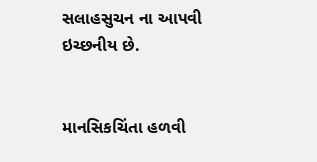સલાહસુચન ના આપવી ઇચ્છનીય છે.


માનસિકચિંતા હળવી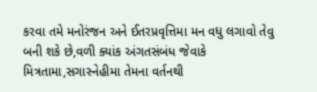કરવા તમે મનોરંજન અને ઈતરપ્રવૃત્તિમા મન વધુ લગાવો તેવુ બની શકે છે,વળી ક્યાંક અંગતસંબંધ જેવાકે મિત્રતામા,સગાસ્નેહીમા તેમના વર્તનથી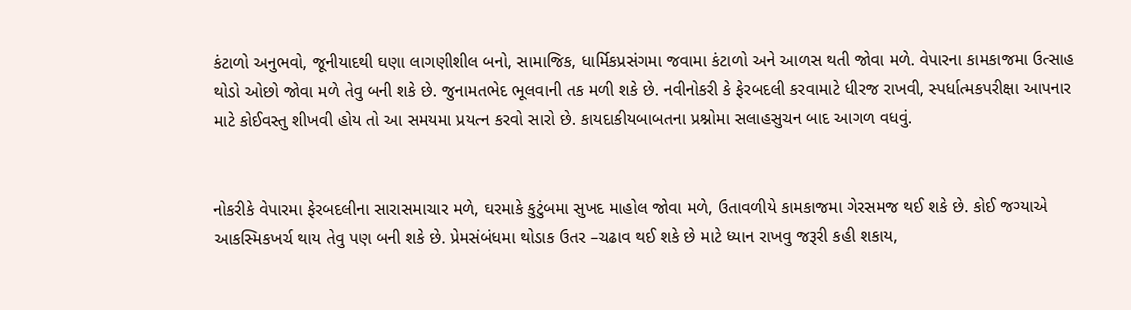કંટાળો અનુભવો, જૂનીયાદથી ઘણા લાગણીશીલ બનો, સામાજિક, ધાર્મિકપ્રસંગમા જવામા કંટાળો અને આળસ થતી જોવા મળે. વેપારના કામકાજમા ઉત્સાહ થોડો ઓછો જોવા મળે તેવુ બની શકે છે. જુનામતભેદ ભૂલવાની તક મળી શકે છે. નવીનોકરી કે ફેરબદલી કરવામાટે ધીરજ રાખવી, સ્પર્ધાત્મકપરીક્ષા આપનાર માટે કોઈવસ્તુ શીખવી હોય તો આ સમયમા પ્રયત્ન કરવો સારો છે. કાયદાકીયબાબતના પ્રશ્નોમા સલાહસુચન બાદ આગળ વધવું.


નોકરીકે વેપારમા ફેરબદલીના સારાસમાચાર મળે, ઘરમાકે કુટુંબમા સુખદ માહોલ જોવા મળે, ઉતાવળીયે કામકાજમા ગેરસમજ થઈ શકે છે. કોઈ જગ્યાએ આકસ્મિકખર્ચ થાય તેવુ પણ બની શકે છે. પ્રેમસંબંધમા થોડાક ઉતર –ચઢાવ થઈ શકે છે માટે ધ્યાન રાખવુ જરૂરી કહી શકાય,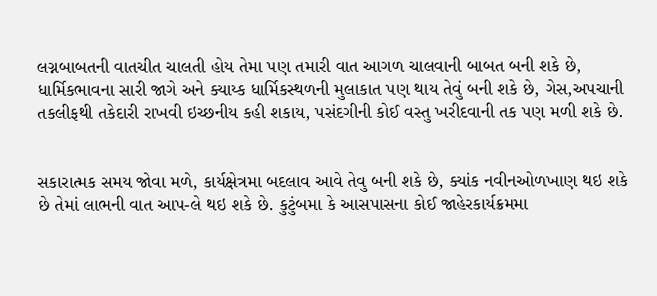લગ્નબાબતની વાતચીત ચાલતી હોય તેમા પણ તમારી વાત આગળ ચાલવાની બાબત બની શકે છે, ધાર્મિકભાવના સારી જાગે અને ક્યાય્ક ધાર્મિકસ્થળની મુલાકાત પણ થાય તેવું બની શકે છે, ગેસ,અપચાની તકલીફથી તકેદારી રાખવી ઇચ્છનીય કહી શકાય, પસંદગીની કોઈ વસ્તુ ખરીદવાની તક પણ મળી શકે છે.


સકારાત્મક સમય જોવા મળે, કાર્યક્ષેત્રમા બદલાવ આવે તેવુ બની શકે છે, ક્યાંક નવીનઓળખાણ થઇ શકે છે તેમાં લાભની વાત આપ-લે થઇ શકે છે. કુટુંબમા કે આસપાસના કોઈ જાહેરકાર્યક્રમમા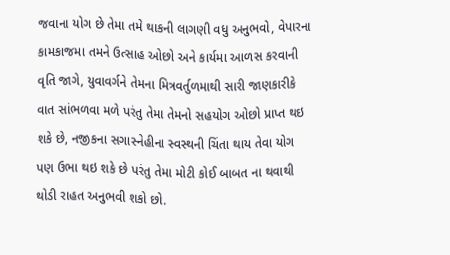જવાના યોગ છે તેમા તમે થાકની લાગણી વધુ અનુભવો, વેપારના કામકાજમા તમને ઉત્સાહ ઓછો અને કાર્યમા આળસ કરવાની વૃતિ જાગે, યુવાવર્ગને તેમના મિત્રવર્તુળમાથી સારી જાણકારીકે વાત સાંભળવા મળે પરંતુ તેમા તેમનો સહયોગ ઓછો પ્રાપ્ત થઇ શકે છે, નજીકના સગાસ્નેહીના સ્વસ્થની ચિંતા થાય તેવા યોગ પણ ઉભા થઇ શકે છે પરંતુ તેમા મોટી કોઈ બાબત ના થવાથી થોડી રાહત અનુભવી શકો છો.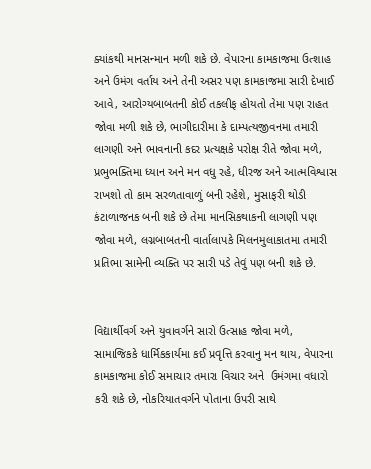ક્યાંકથી માનસન્માન મળી શકે છે. વેપારના કામકાજમા ઉત્શાહ અને ઉમંગ વર્તાય અને તેની અસર પણ કામકાજમા સારી દેખાઈ આવે, આરોગ્યબાબતની કોઈ તકલીફ હોયતો તેમા પણ રાહત જોવા મળી શકે છે, ભાગીદારીમા કે દામ્પત્યજીવનમા તમારી લાગણી અને ભાવનાની કદર પ્રત્યક્ષકે પરોક્ષ રીતે જોવા મળે, પ્રભુભક્તિમા ધ્યાન અને મન વધુ રહે, ધીરજ અને આત્મવિશ્વાસ રાખશો તો કામ સરળતાવાળું બની રહેશે, મુસાફરી થોડી કંટાળાજનક બની શકે છે તેમા માનસિકથાકની લાગણી પણ જોવા મળે, લગ્નબાબતની વાર્તાલાપકે મિલનમુલાકાતમા તમારી પ્રતિભા સામેની વ્યક્તિ પર સારી પડે તેવું પણ બની શકે છે.


વિદ્યાર્થીવર્ગ અને યુવાવર્ગને સારો ઉત્સાહ જોવા મળે, સામાજિકકે ધાર્મિકકાર્યમા કઈ પ્રવૃત્તિ કરવાનુ મન થાય, વેપારના કામકાજમા કોઈ સમાચાર તમારા વિચાર અને  ઉમંગમા વધારો કરી શકે છે, નોકરિયાતવર્ગને પોતાના ઉપરી સાથે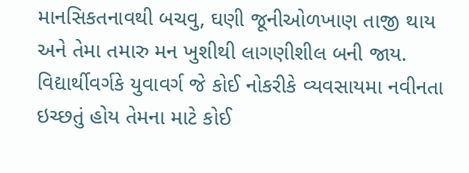માનસિકતનાવથી બચવુ, ઘણી જૂનીઓળખાણ તાજી થાય અને તેમા તમારુ મન ખુશીથી લાગણીશીલ બની જાય. વિદ્યાર્થીવર્ગકે યુવાવર્ગ જે કોઈ નોકરીકે વ્યવસાયમા નવીનતા ઇચ્છતું હોય તેમના માટે કોઈ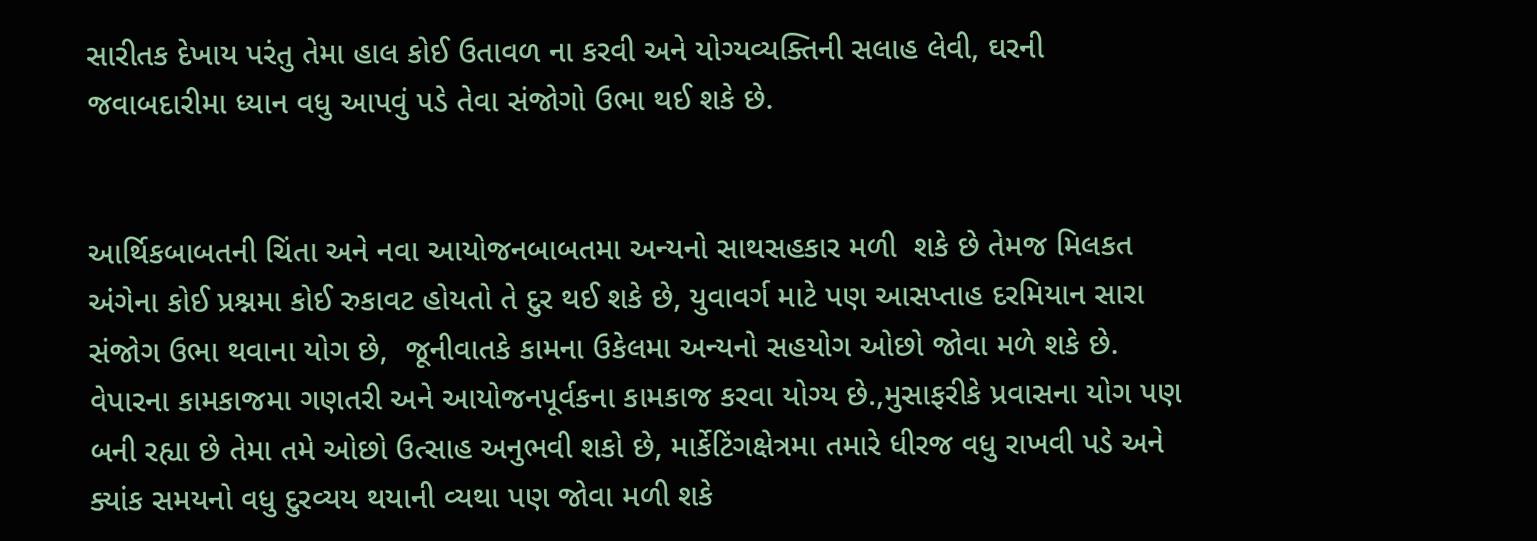સારીતક દેખાય પરંતુ તેમા હાલ કોઈ ઉતાવળ ના કરવી અને યોગ્યવ્યક્તિની સલાહ લેવી, ઘરની જવાબદારીમા ધ્યાન વધુ આપવું પડે તેવા સંજોગો ઉભા થઈ શકે છે.


આર્થિકબાબતની ચિંતા અને નવા આયોજનબાબતમા અન્યનો સાથસહકાર મળી  શકે છે તેમજ મિલકત અંગેના કોઈ પ્રશ્નમા કોઈ રુકાવટ હોયતો તે દુર થઈ શકે છે, યુવાવર્ગ માટે પણ આસપ્તાહ દરમિયાન સારા સંજોગ ઉભા થવાના યોગ છે,  જૂનીવાતકે કામના ઉકેલમા અન્યનો સહયોગ ઓછો જોવા મળે શકે છે. વેપારના કામકાજમા ગણતરી અને આયોજનપૂર્વકના કામકાજ કરવા યોગ્ય છે.,મુસાફરીકે પ્રવાસના યોગ પણ બની રહ્યા છે તેમા તમે ઓછો ઉત્સાહ અનુભવી શકો છે, માર્કેટિંગક્ષેત્રમા તમારે ધીરજ વધુ રાખવી પડે અને ક્યાંક સમયનો વધુ દુરવ્યય થયાની વ્યથા પણ જોવા મળી શકે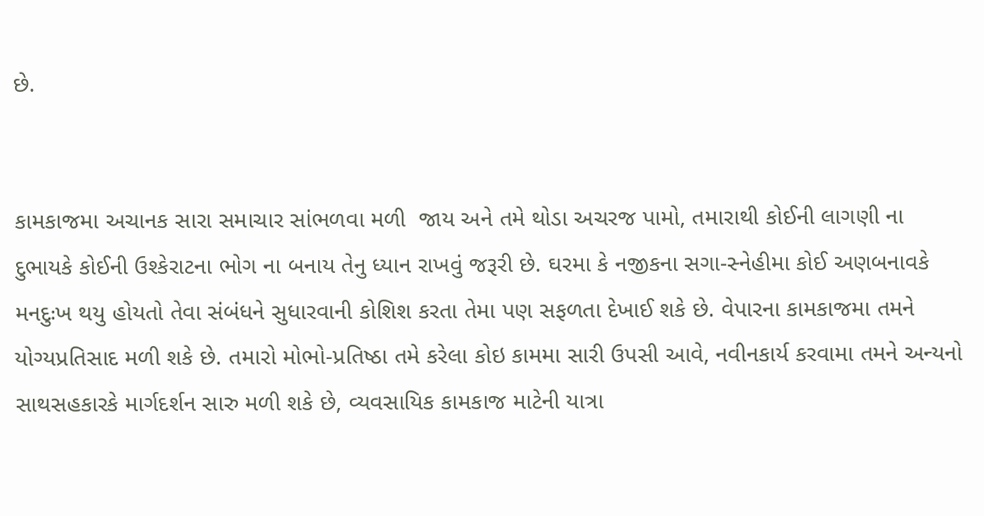છે.


કામકાજમા અચાનક સારા સમાચાર સાંભળવા મળી  જાય અને તમે થોડા અચરજ પામો, તમારાથી કોઈની લાગણી ના દુભાયકે કોઈની ઉશ્કેરાટના ભોગ ના બનાય તેનુ ધ્યાન રાખવું જરૂરી છે. ઘરમા કે નજીકના સગા-સ્નેહીમા કોઈ અણબનાવકે મનદુઃખ થયુ હોયતો તેવા સંબંધને સુધારવાની કોશિશ કરતા તેમા પણ સફળતા દેખાઈ શકે છે. વેપારના કામકાજમા તમને યોગ્યપ્રતિસાદ મળી શકે છે. તમારો મોભો-પ્રતિષ્ઠા તમે કરેલા કોઇ કામમા સારી ઉપસી આવે, નવીનકાર્ય કરવામા તમને અન્યનો સાથસહકારકે માર્ગદર્શન સારુ મળી શકે છે, વ્યવસાયિક કામકાજ માટેની યાત્રા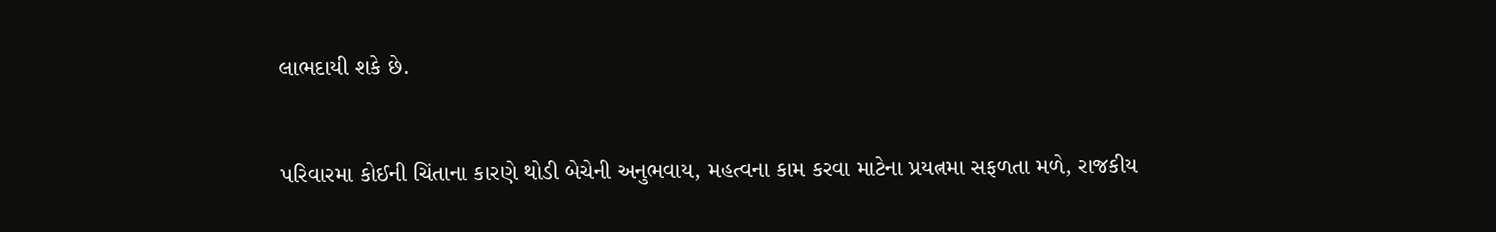લાભદાયી શકે છે.


પરિવારમા કોઈની ચિંતાના કારણે થોડી બેચેની અનુભવાય, મહત્વના કામ કરવા માટેના પ્રયત્નમા સફળતા મળે, રાજકીય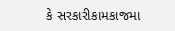કે સરકારીકામકાજમા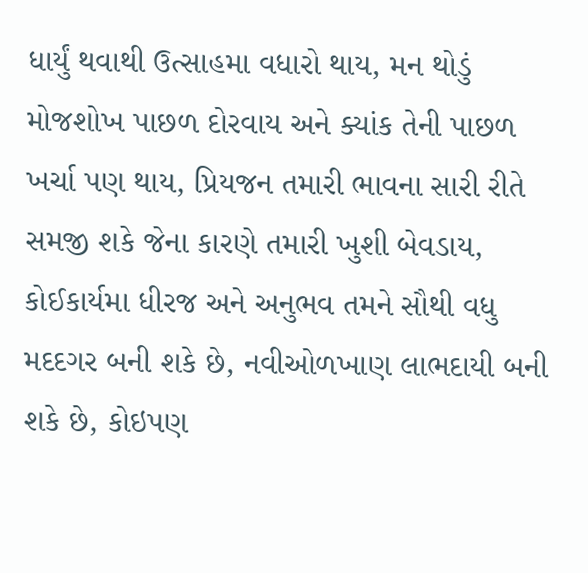ધાર્યું થવાથી ઉત્સાહમા વધારો થાય, મન થોડું મોજશોખ પાછળ દોરવાય અને ક્યાંક તેની પાછળ ખર્ચા પણ થાય, પ્રિયજન તમારી ભાવના સારી રીતે સમજી શકે જેના કારણે તમારી ખુશી બેવડાય, કોઈકાર્યમા ધીરજ અને અનુભવ તમને સૌથી વધુ મદદગર બની શકે છે, નવીઓળખાણ લાભદાયી બની શકે છે, કોઇપણ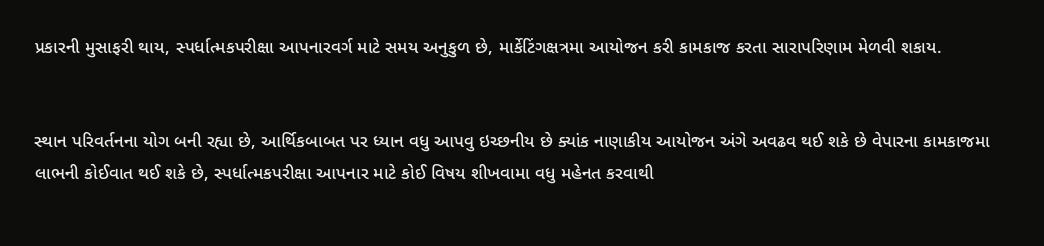પ્રકારની મુસાફરી થાય, સ્પર્ધાત્મકપરીક્ષા આપનારવર્ગ માટે સમય અનુકુળ છે, માર્કેટિંગક્ષત્રમા આયોજન કરી કામકાજ કરતા સારાપરિણામ મેળવી શકાય.


સ્થાન પરિવર્તનના યોગ બની રહ્યા છે, આર્થિકબાબત પર ધ્યાન વધુ આપવુ ઇચ્છનીય છે ક્યાંક નાણાકીય આયોજન અંગે અવઢવ થઈ શકે છે વેપારના કામકાજમા લાભની કોઈવાત થઈ શકે છે, સ્પર્ધાત્મકપરીક્ષા આપનાર માટે કોઈ વિષય શીખવામા વધુ મહેનત કરવાથી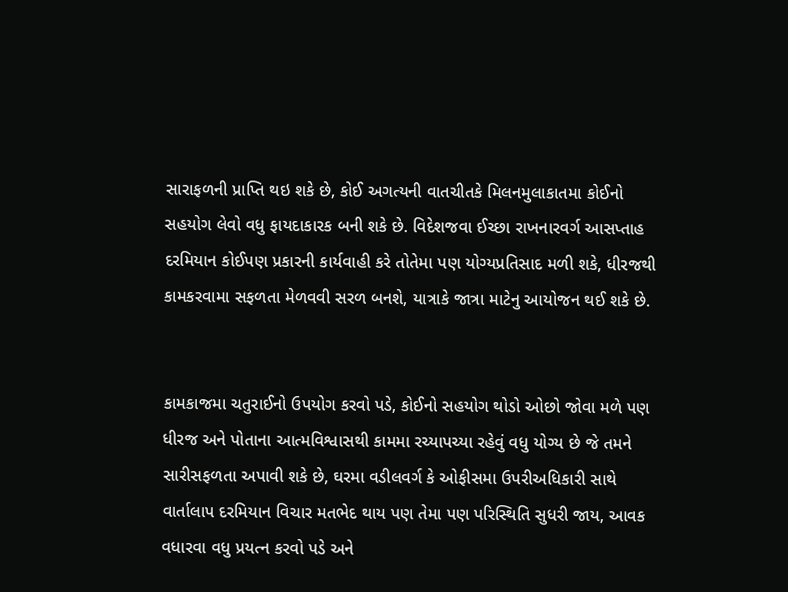સારાફળની પ્રાપ્તિ થઇ શકે છે, કોઈ અગત્યની વાતચીતકે મિલનમુલાકાતમા કોઈનો સહયોગ લેવો વધુ ફાયદાકારક બની શકે છે. વિદેશજવા ઈચ્છા રાખનારવર્ગ આસપ્તાહ દરમિયાન કોઈપણ પ્રકારની કાર્યવાહી કરે તોતેમા પણ યોગ્યપ્રતિસાદ મળી શકે, ધીરજથી કામકરવામા સફળતા મેળવવી સરળ બનશે, યાત્રાકે જાત્રા માટેનુ આયોજન થઈ શકે છે.


કામકાજમા ચતુરાઈનો ઉપયોગ કરવો પડે, કોઈનો સહયોગ થોડો ઓછો જોવા મળે પણ ધીરજ અને પોતાના આત્મવિશ્વાસથી કામમા રચ્યાપચ્યા રહેવું વધુ યોગ્ય છે જે તમને સારીસફળતા અપાવી શકે છે, ઘરમા વડીલવર્ગ કે ઓફીસમા ઉપરીઅધિકારી સાથે વાર્તાલાપ દરમિયાન વિચાર મતભેદ થાય પણ તેમા પણ પરિસ્થિતિ સુધરી જાય, આવક વધારવા વધુ પ્રયત્ન કરવો પડે અને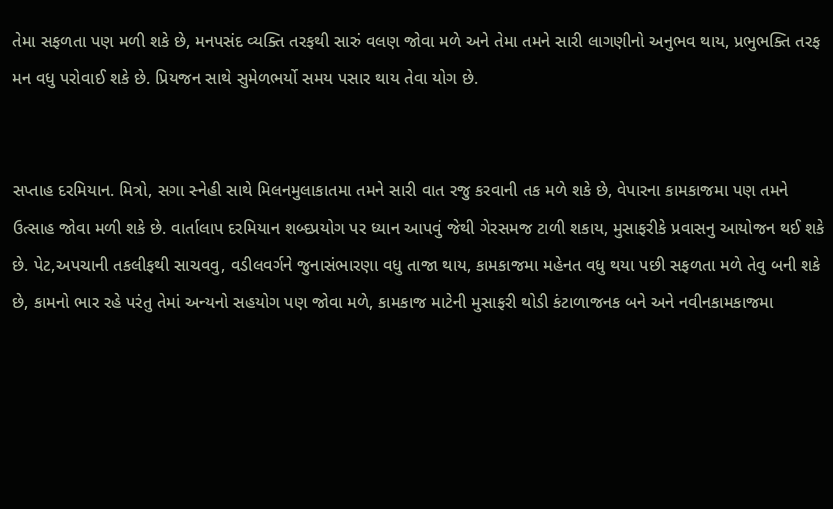તેમા સફળતા પણ મળી શકે છે, મનપસંદ વ્યક્તિ તરફથી સારું વલણ જોવા મળે અને તેમા તમને સારી લાગણીનો અનુભવ થાય, પ્રભુભક્તિ તરફ મન વધુ પરોવાઈ શકે છે. પ્રિયજન સાથે સુમેળભર્યો સમય પસાર થાય તેવા યોગ છે.


સપ્તાહ દરમિયાન. મિત્રો, સગા સ્નેહી સાથે મિલનમુલાકાતમા તમને સારી વાત રજુ કરવાની તક મળે શકે છે, વેપારના કામકાજમા પણ તમને ઉત્સાહ જોવા મળી શકે છે. વાર્તાલાપ દરમિયાન શબ્દપ્રયોગ પર ધ્યાન આપવું જેથી ગેરસમજ ટાળી શકાય, મુસાફરીકે પ્રવાસનુ આયોજન થઈ શકે છે. પેટ,અપચાની તકલીફથી સાચવવુ, વડીલવર્ગને જુનાસંભારણા વધુ તાજા થાય, કામકાજમા મહેનત વધુ થયા પછી સફળતા મળે તેવુ બની શકે છે, કામનો ભાર રહે પરંતુ તેમાં અન્યનો સહયોગ પણ જોવા મળે, કામકાજ માટેની મુસાફરી થોડી કંટાળાજનક બને અને નવીનકામકાજમા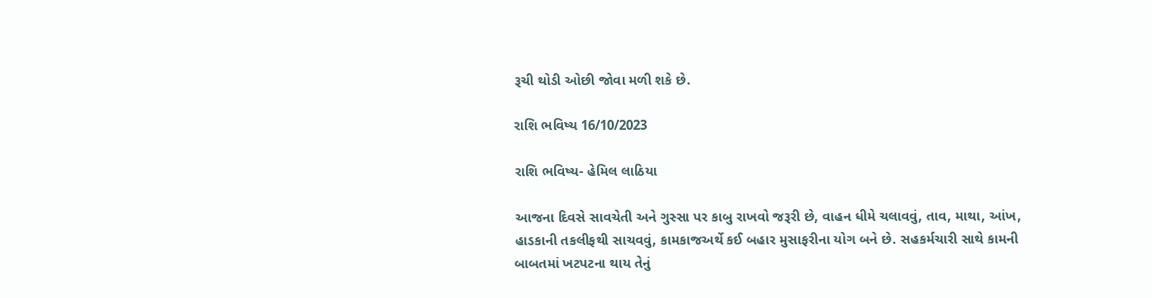રૂચી થોડી ઓછી જોવા મળી શકે છે.

રાશિ ભવિષ્ય 16/10/2023

રાશિ ભવિષ્ય- હેમિલ લાઠિયા

આજના દિવસે સાવચેતી અને ગુસ્સા પર કાબુ રાખવો જરૂરી છે, વાહન ધીમે ચલાવવું, તાવ, માથા, આંખ, હાડકાની તકલીફથી સાચવવું, કામકાજઅર્થે કઈ બહાર મુસાફરીના યોગ બને છે. સહકર્મચારી સાથે કામની બાબતમાં ખટપટના થાય તેનું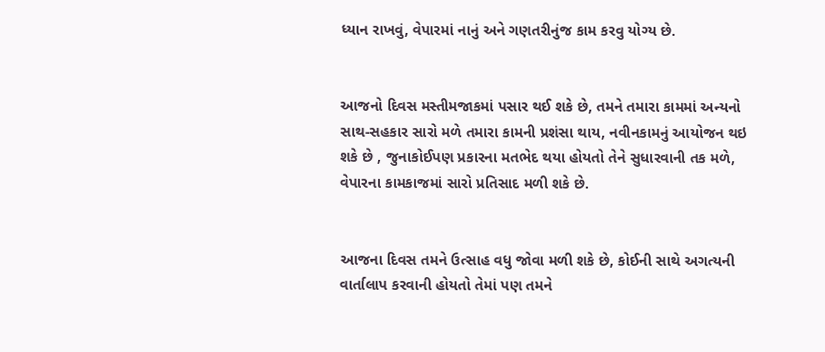ધ્યાન રાખવું, વેપારમાં નાનું અને ગણતરીનુંજ કામ કરવુ યોગ્ય છે.


આજનો દિવસ મસ્તીમજાકમાં પસાર થઈ શકે છે, તમને તમારા કામમાં અન્યનો સાથ-સહકાર સારો મળે તમારા કામની પ્રશંસા થાય, નવીનકામનું આયોજન થઇ શકે છે , જુનાકોઈપણ પ્રકારના મતભેદ થયા હોયતો તેને સુધારવાની તક મળે, વેપારના કામકાજમાં સારો પ્રતિસાદ મળી શકે છે.


આજના દિવસ તમને ઉત્સાહ વધુ જોવા મળી શકે છે, કોઈની સાથે અગત્યની વાર્તાલાપ કરવાની હોયતો તેમાં પણ તમને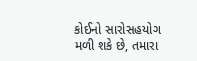કોઈનો સારોસહયોગ મળી શકે છે, તમારા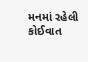મનમાં રહેલી કોઈવાત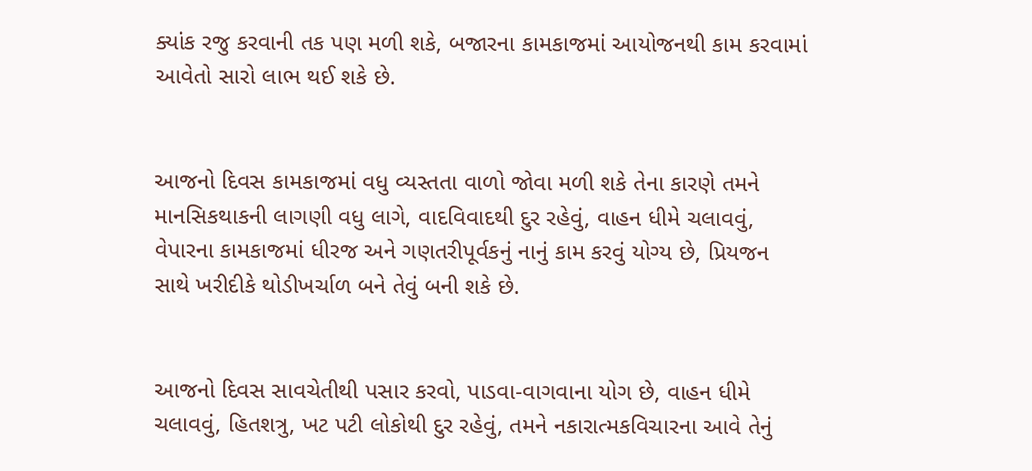ક્યાંક રજુ કરવાની તક પણ મળી શકે, બજારના કામકાજમાં આયોજનથી કામ કરવામાં આવેતો સારો લાભ થઈ શકે છે.


આજનો દિવસ કામકાજમાં વધુ વ્યસ્તતા વાળો જોવા મળી શકે તેના કારણે તમને માનસિકથાકની લાગણી વધુ લાગે, વાદવિવાદથી દુર રહેવું, વાહન ધીમે ચલાવવું, વેપારના કામકાજમાં ધીરજ અને ગણતરીપૂર્વકનું નાનું કામ કરવું યોગ્ય છે, પ્રિયજન સાથે ખરીદીકે થોડીખર્ચાળ બને તેવું બની શકે છે.


આજનો દિવસ સાવચેતીથી પસાર કરવો, પાડવા-વાગવાના યોગ છે, વાહન ધીમે ચલાવવું, હિતશત્રુ, ખટ પટી લોકોથી દુર રહેવું, તમને નકારાત્મકવિચારના આવે તેનું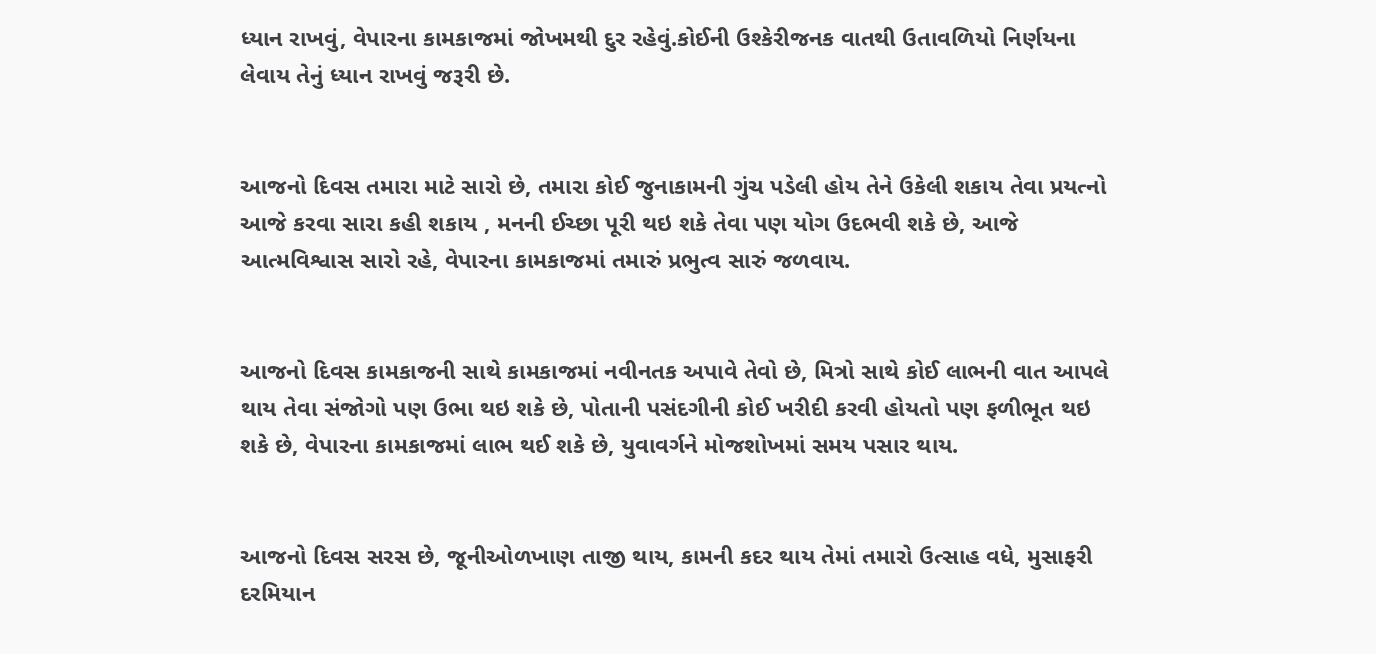ધ્યાન રાખવું, વેપારના કામકાજમાં જોખમથી દુર રહેવું.કોઈની ઉશ્કેરીજનક વાતથી ઉતાવળિયો નિર્ણયના લેવાય તેનું ધ્યાન રાખવું જરૂરી છે.


આજનો દિવસ તમારા માટે સારો છે, તમારા કોઈ જુનાકામની ગુંચ પડેલી હોય તેને ઉકેલી શકાય તેવા પ્રયત્નો આજે કરવા સારા કહી શકાય , મનની ઈચ્છા પૂરી થઇ શકે તેવા પણ યોગ ઉદભવી શકે છે, આજે આત્મવિશ્વાસ સારો રહે, વેપારના કામકાજમાં તમારું પ્રભુત્વ સારું જળવાય.


આજનો દિવસ કામકાજની સાથે કામકાજમાં નવીનતક અપાવે તેવો છે, મિત્રો સાથે કોઈ લાભની વાત આપલે થાય તેવા સંજોગો પણ ઉભા થઇ શકે છે, પોતાની પસંદગીની કોઈ ખરીદી કરવી હોયતો પણ ફળીભૂત થઇ શકે છે, વેપારના કામકાજમાં લાભ થઈ શકે છે, યુવાવર્ગને મોજશોખમાં સમય પસાર થાય.


આજનો દિવસ સરસ છે, જૂનીઓળખાણ તાજી થાય, કામની કદર થાય તેમાં તમારો ઉત્સાહ વધે, મુસાફરી દરમિયાન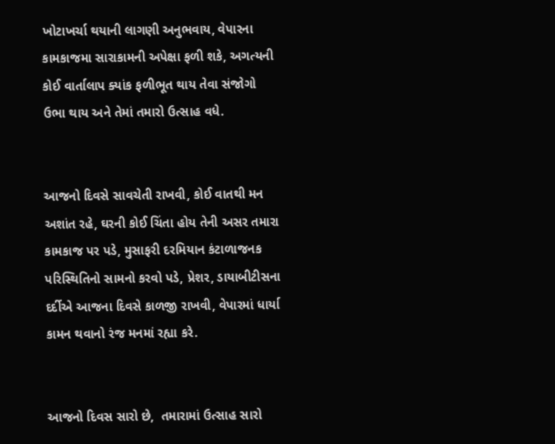ખોટાખર્ચા થયાની લાગણી અનુભવાય, વેપારના કામકાજમા સારાકામની અપેક્ષા ફળી શકે, અગત્યની કોઈ વાર્તાલાપ ક્યાંક ફળીભૂત થાય તેવા સંજોગો ઉભા થાય અને તેમાં તમારો ઉત્સાહ વધે.


આજનો દિવસે સાવચેતી રાખવી, કોઈ વાતથી મન અશાંત રહે, ઘરની કોઈ ચિંતા હોય તેની અસર તમારા કામકાજ પર પડે, મુસાફરી દરમિયાન કંટાળાજનક પરિસ્થિતિનો સામનો કરવો પડે, પ્રેશર, ડાયાબીટીસના દર્દીએ આજના દિવસે કાળજી રાખવી, વેપારમાં ધાર્યા કામન થવાનો રંજ મનમાં રહ્યા કરે.


આજનો દિવસ સારો છે,  તમારામાં ઉત્સાહ સારો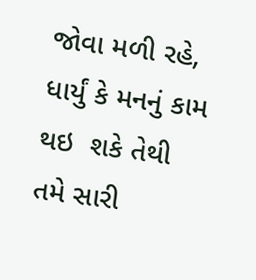જોવા મળી રહે, ધાર્યું કે મનનું કામ થઇ  શકે તેથી તમે સારી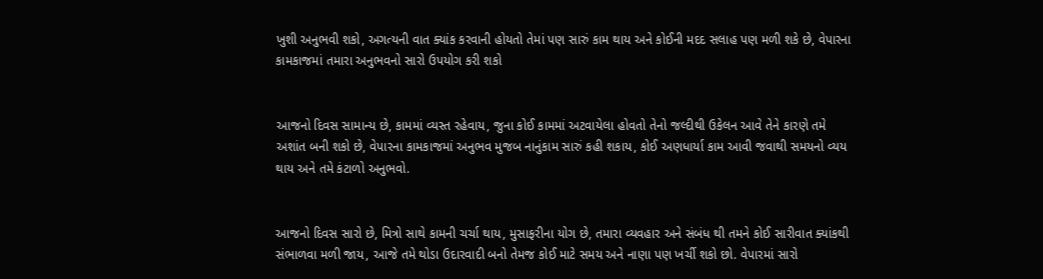ખુશી અનુભવી શકો, અગત્યની વાત ક્યાંક કરવાની હોયતો તેમાં પણ સારું કામ થાય અને કોઈની મદદ સલાહ પણ મળી શકે છે, વેપારના કામકાજમાં તમારા અનુભવનો સારો ઉપયોગ કરી શકો


આજનો દિવસ સામાન્ય છે, કામમાં વ્યસ્ત રહેવાય, જુના કોઈ કામમાં અટવાયેલા હોવતો તેનો જલ્દીથી ઉકેલન આવે તેને કારણે તમે અશાંત બની શકો છે, વેપારના કામકાજમાં અનુભવ મુજબ નાનુંકામ સારું કહી શકાય, કોઈ અણધાર્યા કામ આવી જવાથી સમયનો વ્યય થાય અને તમે કંટાળો અનુભવો.


આજનો દિવસ સારો છે, મિત્રો સાથે કામની ચર્ચા થાય, મુસાફરીના યોગ છે, તમારા વ્યવહાર અને સંબંધ થી તમને કોઈ સારીવાત ક્યાંકથી સંભાળવા મળી જાય, આજે તમે થોડા ઉદારવાદી બનો તેમજ કોઈ માટે સમય અને નાણા પણ ખર્ચી શકો છો. વેપારમાં સારો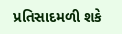પ્રતિસાદમળી શકે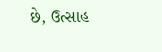છે, ઉત્સાહ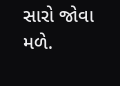સારો જોવા મળે.